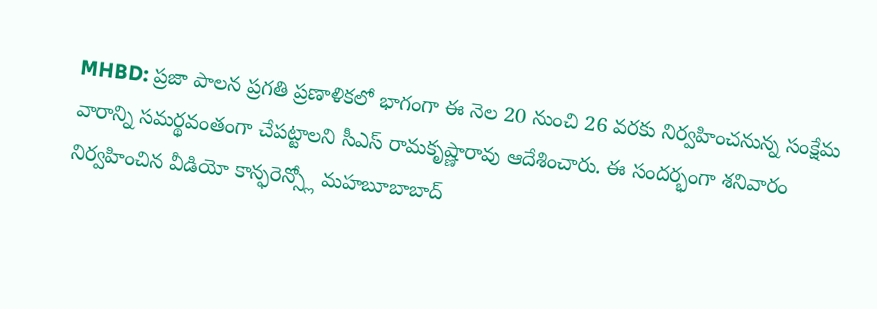MHBD: ప్రజా పాలన ప్రగతి ప్రణాళికలో భాగంగా ఈ నెల 20 నుంచి 26 వరకు నిర్వహించనున్న సంక్షేమ వారాన్ని సమర్థవంతంగా చేపట్టాలని సీఎస్ రామకృష్ణారావు ఆదేశించారు. ఈ సందర్భంగా శనివారం నిర్వహించిన వీడియో కాన్ఫరెన్స్లో మహబూబాబాద్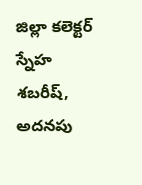జిల్లా కలెక్టర్ స్నేహ శబరీష్, అదనపు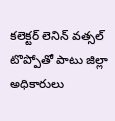కలెక్టర్ లెనిన్ వత్సల్ టొప్పోతో పాటు జిల్లా అధికారులు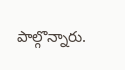పాల్గొన్నారు.